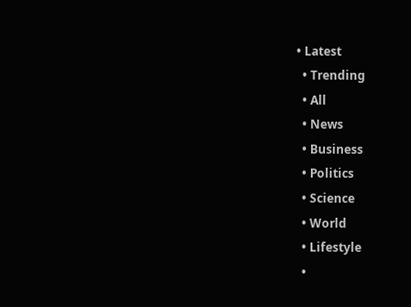• Latest
  • Trending
  • All
  • News
  • Business
  • Politics
  • Science
  • World
  • Lifestyle
  •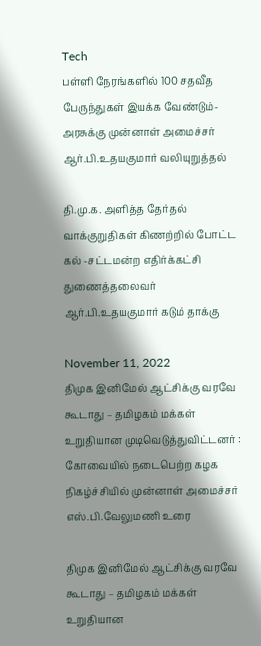Tech
பள்ளி நேரங்களில் 100 சதவீத பேருந்துகள் இயக்க வேண்டும்-அரசுக்கு முன்னாள் அமைச்சர் ஆர்.பி.உதயகுமார் வலியுறுத்தல்

தி.மு.க. அளித்த தேர்தல் வாக்குறுதிகள் கிணற்றில் போட்ட கல் -சட்டமன்ற எதிர்க்கட்சி துணைத்தலைவர் ஆர்.பி.உதயகுமார் கடும் தாக்கு

November 11, 2022
திமுக இனிமேல் ஆட்சிக்கு வரவே கூடாது – தமிழகம் மக்கள் உறுதியான முடிவெடுத்துவிட்டனர் : கோவையில் நடைபெற்ற கழக நிகழ்ச்சியில் முன்னாள் அமைச்சர் எஸ்.பி.வேலுமணி உரை

திமுக இனிமேல் ஆட்சிக்கு வரவே கூடாது – தமிழகம் மக்கள் உறுதியான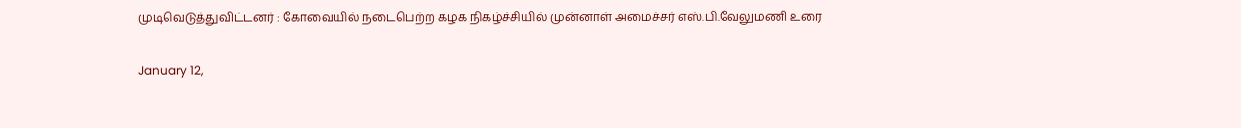முடிவெடுத்துவிட்டனர் : கோவையில் நடைபெற்ற கழக நிகழ்ச்சியில் முன்னாள் அமைச்சர் எஸ்.பி.வேலுமணி உரை

January 12,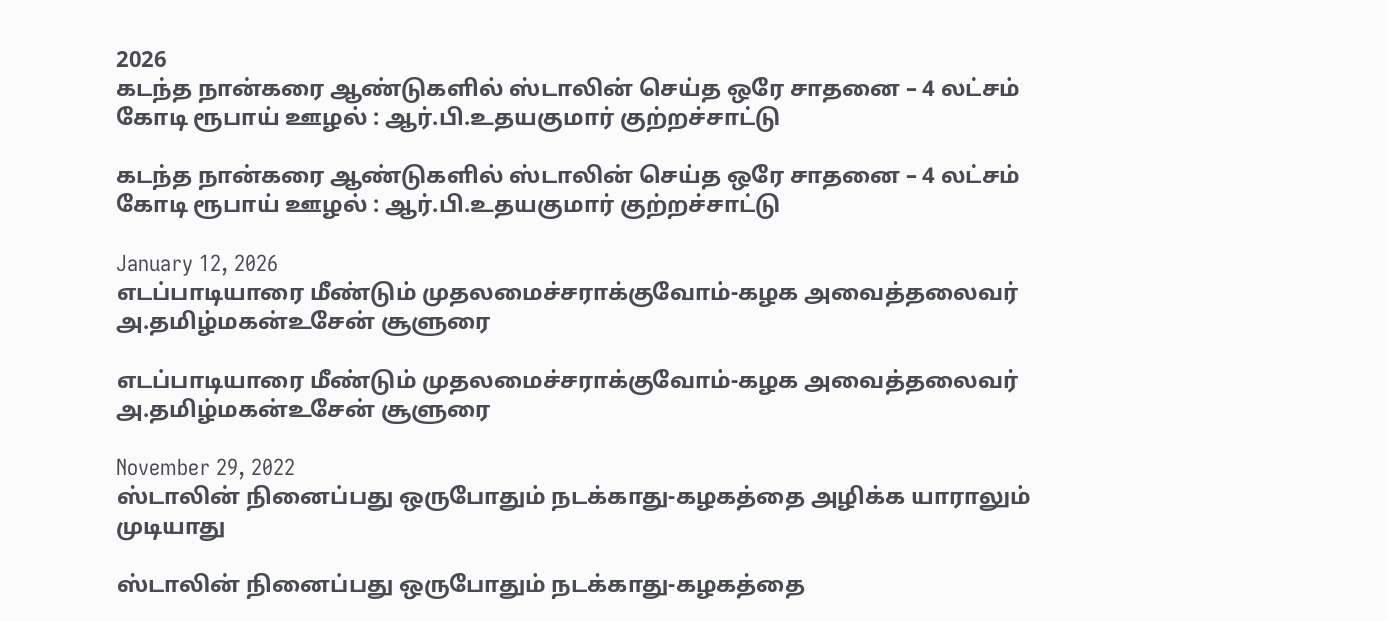2026
கடந்த நான்கரை ஆண்டுகளில் ஸ்டாலின் செய்த ஒரே சாதனை – 4 லட்சம் கோடி ரூபாய் ஊழல் : ஆர்.பி.உதயகுமார் குற்றச்சாட்டு

கடந்த நான்கரை ஆண்டுகளில் ஸ்டாலின் செய்த ஒரே சாதனை – 4 லட்சம் கோடி ரூபாய் ஊழல் : ஆர்.பி.உதயகுமார் குற்றச்சாட்டு

January 12, 2026
எடப்பாடியாரை மீண்டும் முதலமைச்சராக்குவோம்-கழக அவைத்தலைவர் அ.தமிழ்மகன்உசேன் சூளுரை

எடப்பாடியாரை மீண்டும் முதலமைச்சராக்குவோம்-கழக அவைத்தலைவர் அ.தமிழ்மகன்உசேன் சூளுரை

November 29, 2022
ஸ்டாலின் நினைப்பது ஒருபோதும் நடக்காது-கழகத்தை அழிக்க யாராலும் முடியாது

ஸ்டாலின் நினைப்பது ஒருபோதும் நடக்காது-கழகத்தை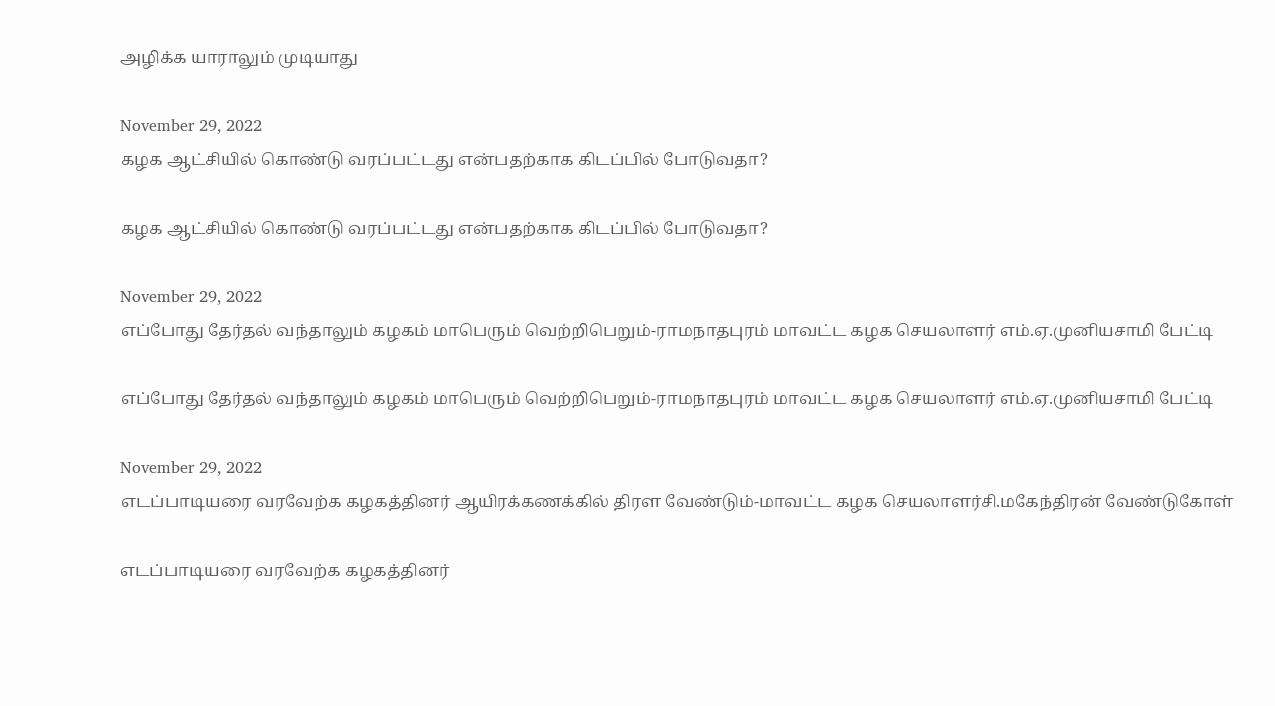அழிக்க யாராலும் முடியாது

November 29, 2022
கழக ஆட்சியில் கொண்டு வரப்பட்டது என்பதற்காக கிடப்பில் போடுவதா?

கழக ஆட்சியில் கொண்டு வரப்பட்டது என்பதற்காக கிடப்பில் போடுவதா?

November 29, 2022
எப்போது தேர்தல் வந்தாலும் கழகம் மாபெரும் வெற்றிபெறும்-ராமநாதபுரம் மாவட்ட கழக செயலாளர் எம்.ஏ.முனியசாமி பேட்டி

எப்போது தேர்தல் வந்தாலும் கழகம் மாபெரும் வெற்றிபெறும்-ராமநாதபுரம் மாவட்ட கழக செயலாளர் எம்.ஏ.முனியசாமி பேட்டி

November 29, 2022
எடப்பாடியரை வரவேற்க கழகத்தினர் ஆயிரக்கணக்கில் திரள வேண்டும்-மாவட்ட கழக செயலாளர்சி.மகேந்திரன் வேண்டுகோள்

எடப்பாடியரை வரவேற்க கழகத்தினர்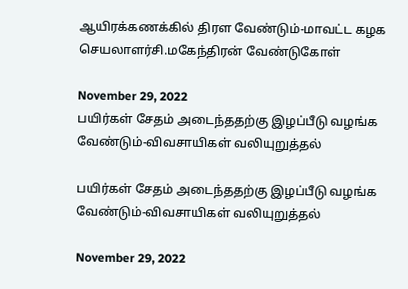ஆயிரக்கணக்கில் திரள வேண்டும்-மாவட்ட கழக செயலாளர்சி.மகேந்திரன் வேண்டுகோள்

November 29, 2022
பயிர்கள் சேதம் அடைந்ததற்கு இழப்பீடு வழங்க வேண்டும்-விவசாயிகள் வலியுறுத்தல்

பயிர்கள் சேதம் அடைந்ததற்கு இழப்பீடு வழங்க வேண்டும்-விவசாயிகள் வலியுறுத்தல்

November 29, 2022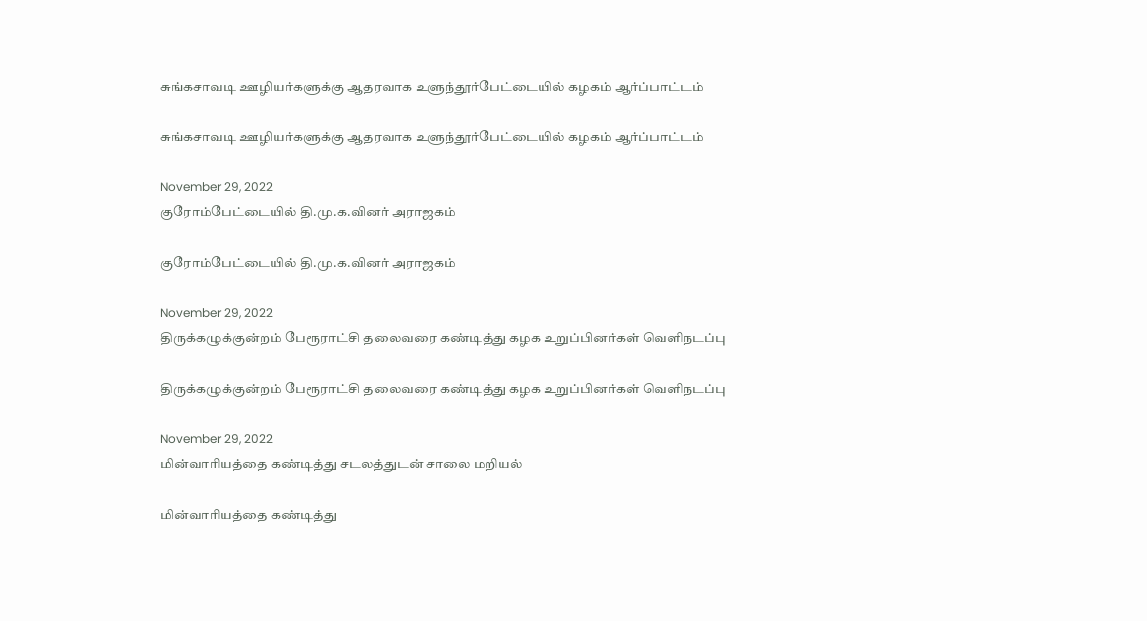சுங்கசாவடி ஊழியர்களுக்கு ஆதரவாக உளுந்தூர்பேட்டையில் கழகம் ஆர்ப்பாட்டம்

சுங்கசாவடி ஊழியர்களுக்கு ஆதரவாக உளுந்தூர்பேட்டையில் கழகம் ஆர்ப்பாட்டம்

November 29, 2022
குரோம்பேட்டையில் தி.மு.க.வினர் அராஜகம்

குரோம்பேட்டையில் தி.மு.க.வினர் அராஜகம்

November 29, 2022
திருக்கழுக்குன்றம் பேரூராட்சி தலைவரை கண்டித்து கழக உறுப்பினர்கள் வெளிநடப்பு

திருக்கழுக்குன்றம் பேரூராட்சி தலைவரை கண்டித்து கழக உறுப்பினர்கள் வெளிநடப்பு

November 29, 2022
மின்வாரியத்தை கண்டித்து சடலத்துடன் சாலை மறியல்

மின்வாரியத்தை கண்டித்து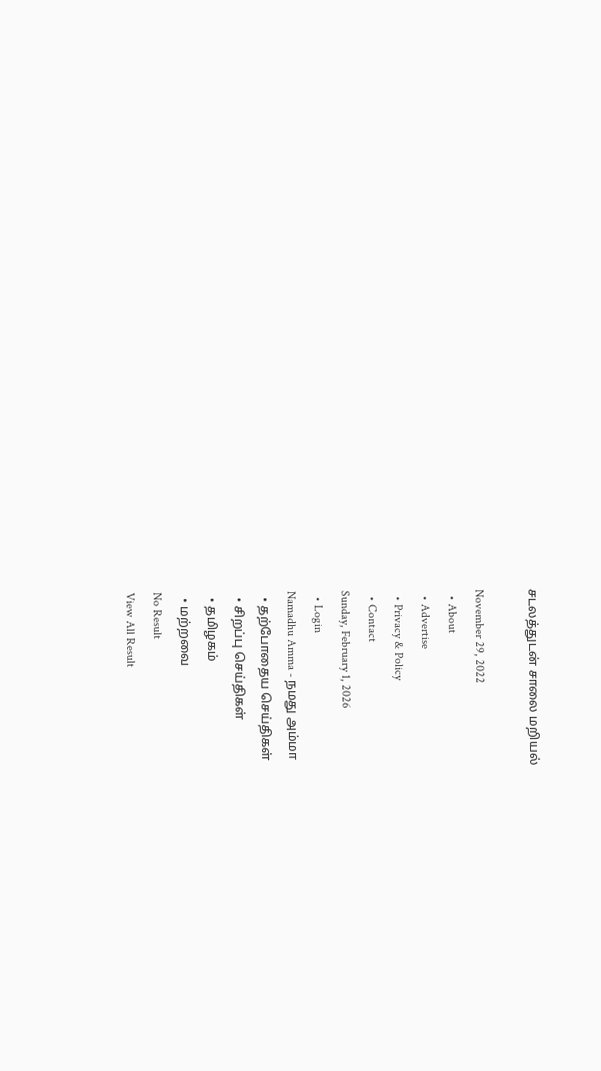சடலத்துடன் சாலை மறியல்

November 29, 2022
  • About
  • Advertise
  • Privacy & Policy
  • Contact
Sunday, February 1, 2026
  • Login
Namadhu Amma - நமது அம்மா
  • தற்போதைய செய்திகள்
  • சிறப்பு செய்திகள்
  • தமிழகம்
  • மற்றவை
No Result
View All Result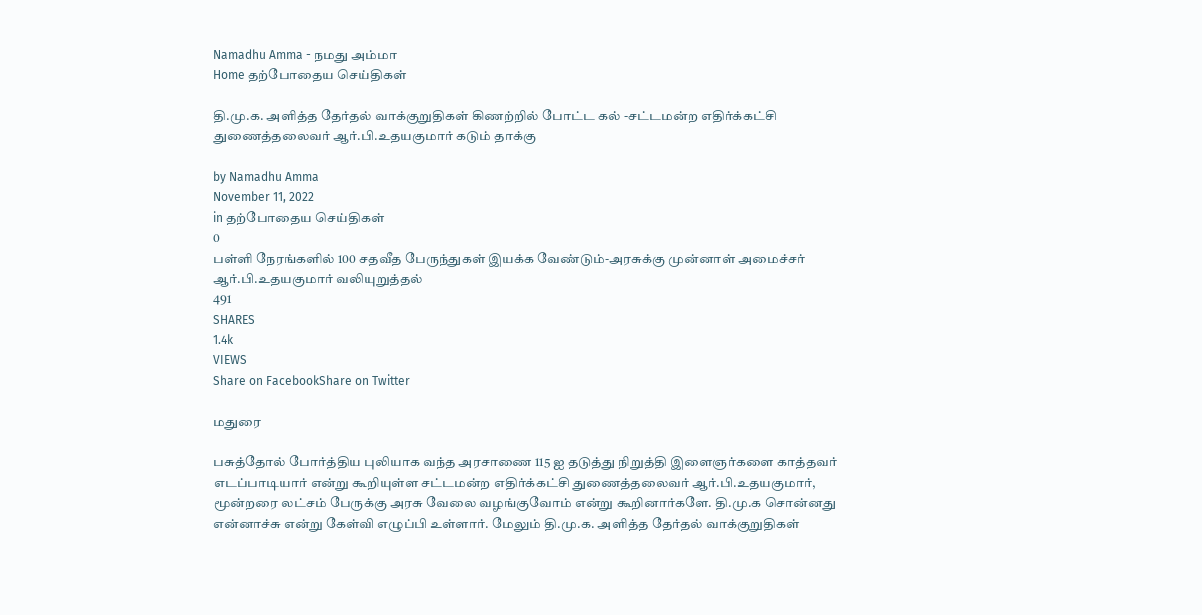Namadhu Amma - நமது அம்மா
Home தற்போதைய செய்திகள்

தி.மு.க. அளித்த தேர்தல் வாக்குறுதிகள் கிணற்றில் போட்ட கல் -சட்டமன்ற எதிர்க்கட்சி துணைத்தலைவர் ஆர்.பி.உதயகுமார் கடும் தாக்கு

by Namadhu Amma
November 11, 2022
in தற்போதைய செய்திகள்
0
பள்ளி நேரங்களில் 100 சதவீத பேருந்துகள் இயக்க வேண்டும்-அரசுக்கு முன்னாள் அமைச்சர் ஆர்.பி.உதயகுமார் வலியுறுத்தல்
491
SHARES
1.4k
VIEWS
Share on FacebookShare on Twitter

மதுரை

பசுத்தோல் போர்த்திய புலியாக வந்த அரசாணை 115 ஐ தடுத்து நிறுத்தி இளைஞர்களை காத்தவர் எடப்பாடியார் என்று கூறியுள்ள சட்டமன்ற எதிர்க்கட்சி துணைத்தலைவர் ஆர்.பி.உதயகுமார், மூன்றரை லட்சம் பேருக்கு அரசு வேலை வழங்குவோம் என்று கூறினார்களே. தி.மு.க சொன்னது என்னாச்சு என்று கேள்வி எழுப்பி உள்ளார். மேலும் தி.மு.க. அளித்த தேர்தல் வாக்குறுதிகள்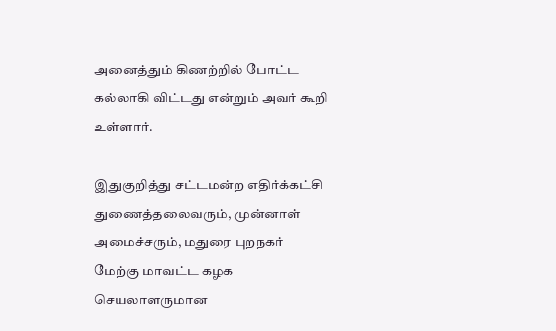அனைத்தும் கிணற்றில் போட்ட கல்லாகி விட்டது என்றும் அவர் கூறி உள்ளார்.

இதுகுறித்து சட்டமன்ற எதிர்க்கட்சி துணைத்தலைவரும், முன்னாள் அமைச்சரும், மதுரை புறநகர் மேற்கு மாவட்ட கழக செயலாளருமான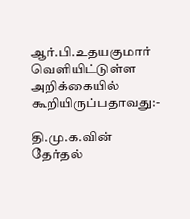ஆர்.பி.உதயகுமார் வெளியிட்டுள்ள அறிக்கையில் கூறியிருப்பதாவது:-

தி.மு.க.வின் தேர்தல்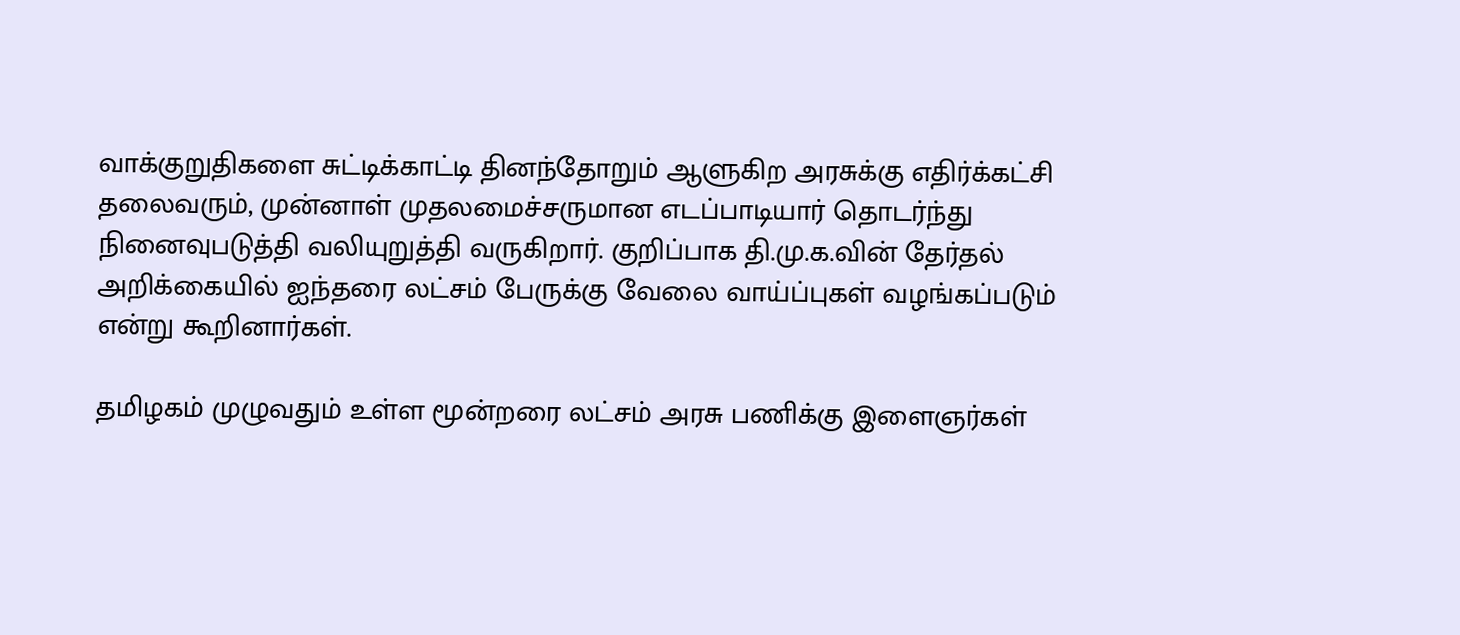வாக்குறுதிகளை சுட்டிக்காட்டி தினந்தோறும் ஆளுகிற அரசுக்கு எதிர்க்கட்சி தலைவரும், முன்னாள் முதலமைச்சருமான எடப்பாடியார் தொடர்ந்து நினைவுபடுத்தி வலியுறுத்தி வருகிறார். குறிப்பாக தி.மு.க.வின் தேர்தல் அறிக்கையில் ஐந்தரை லட்சம் பேருக்கு வேலை வாய்ப்புகள் வழங்கப்படும் என்று கூறினார்கள்.

தமிழகம் முழுவதும் உள்ள மூன்றரை லட்சம் அரசு பணிக்கு இளைஞர்கள்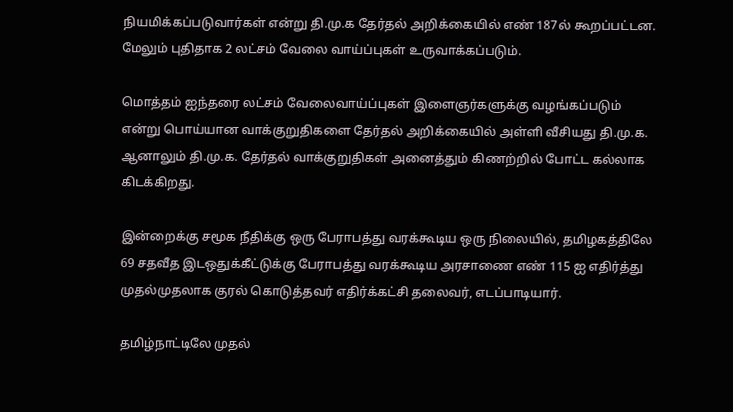நியமிக்கப்படுவார்கள் என்று தி.மு.க தேர்தல் அறிக்கையில் எண் 187ல் கூறப்பட்டன. மேலும் புதிதாக 2 லட்சம் வேலை வாய்ப்புகள் உருவாக்கப்படும்.

மொத்தம் ஐந்தரை லட்சம் வேலைவாய்ப்புகள் இளைஞர்களுக்கு வழங்கப்படும் என்று பொய்யான வாக்குறுதிகளை தேர்தல் அறிக்கையில் அள்ளி வீசியது தி.மு.க. ஆனாலும் தி.மு.க. தேர்தல் வாக்குறுதிகள் அனைத்தும் கிணற்றில் போட்ட கல்லாக கிடக்கிறது.

இன்றைக்கு சமூக நீதிக்கு ஒரு பேராபத்து வரக்கூடிய ஒரு நிலையில், தமிழகத்திலே 69 சதவீத இடஒதுக்கீட்டுக்கு பேராபத்து வரக்கூடிய அரசாணை எண் 115 ஐ எதிர்த்து முதல்முதலாக குரல் கொடுத்தவர் எதிர்க்கட்சி தலைவர், எடப்பாடியார்.

தமிழ்நாட்டிலே முதல்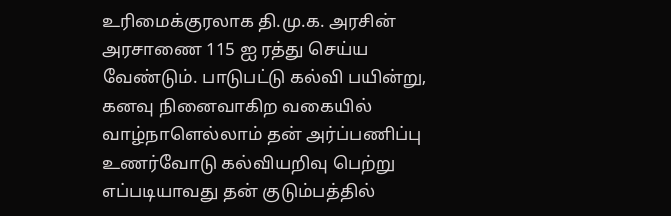உரிமைக்குரலாக தி.மு.க. அரசின் அரசாணை 115 ஐ ரத்து செய்ய வேண்டும். பாடுபட்டு கல்வி பயின்று, கனவு நினைவாகிற வகையில் வாழ்நாளெல்லாம் தன் அர்ப்பணிப்பு உணர்வோடு கல்வியறிவு பெற்று எப்படியாவது தன் குடும்பத்தில்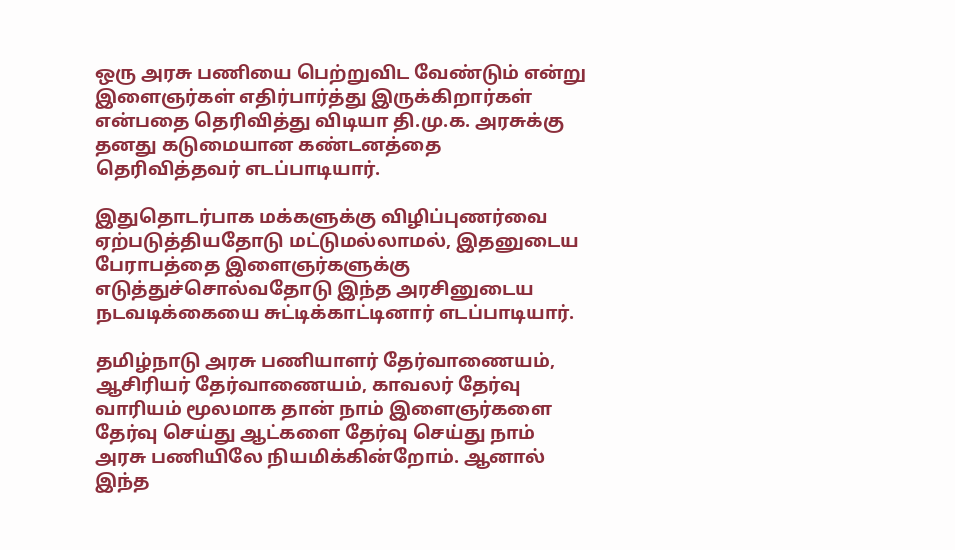ஒரு அரசு பணியை பெற்றுவிட வேண்டும் என்று இளைஞர்கள் எதிர்பார்த்து இருக்கிறார்கள் என்பதை தெரிவித்து விடியா தி.மு.க. அரசுக்கு தனது கடுமையான கண்டனத்தை தெரிவித்தவர் எடப்பாடியார்.

இதுதொடர்பாக மக்களுக்கு விழிப்புணர்வை ஏற்படுத்தியதோடு மட்டுமல்லாமல், இதனுடைய பேராபத்தை இளைஞர்களுக்கு எடுத்துச்சொல்வதோடு இந்த அரசினுடைய நடவடிக்கையை சுட்டிக்காட்டினார் எடப்பாடியார்.

தமிழ்நாடு அரசு பணியாளர் தேர்வாணையம், ஆசிரியர் தேர்வாணையம், காவலர் தேர்வு வாரியம் மூலமாக தான் நாம் இளைஞர்களை தேர்வு செய்து ஆட்களை தேர்வு செய்து நாம் அரசு பணியிலே நியமிக்கின்றோம். ஆனால் இந்த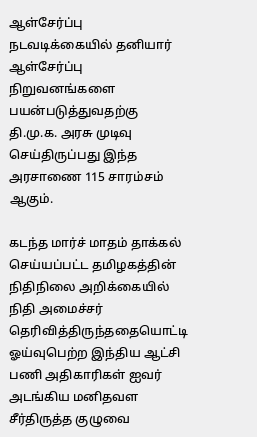ஆள்சேர்ப்பு நடவடிக்கையில் தனியார் ஆள்சேர்ப்பு நிறுவனங்களை பயன்படுத்துவதற்கு தி.மு.க. அரசு முடிவு செய்திருப்பது இந்த அரசாணை 115 சாரம்சம் ஆகும்.

கடந்த மார்ச் மாதம் தாக்கல் செய்யப்பட்ட தமிழகத்தின் நிதிநிலை அறிக்கையில் நிதி அமைச்சர் தெரிவித்திருந்ததையொட்டி ஓய்வுபெற்ற இந்திய ஆட்சி பணி அதிகாரிகள் ஐவர் அடங்கிய மனிதவள சீர்திருத்த குழுவை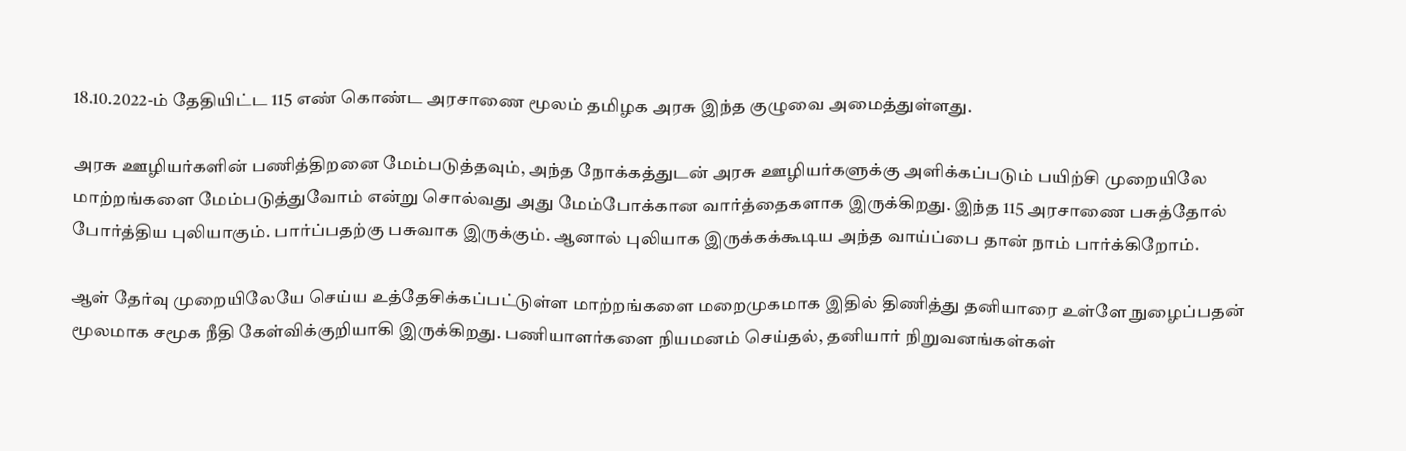18.10.2022-ம் தேதியிட்ட 115 எண் கொண்ட அரசாணை மூலம் தமிழக அரசு இந்த குழுவை அமைத்துள்ளது.

அரசு ஊழியர்களின் பணித்திறனை மேம்படுத்தவும், அந்த நோக்கத்துடன் அரசு ஊழியர்களுக்கு அளிக்கப்படும் பயிற்சி முறையிலே மாற்றங்களை மேம்படுத்துவோம் என்று சொல்வது அது மேம்போக்கான வார்த்தைகளாக இருக்கிறது. இந்த 115 அரசாணை பசுத்தோல் போர்த்திய புலியாகும். பார்ப்பதற்கு பசுவாக இருக்கும். ஆனால் புலியாக இருக்கக்கூடிய அந்த வாய்ப்பை தான் நாம் பார்க்கிறோம்.

ஆள் தேர்வு முறையிலேயே செய்ய உத்தேசிக்கப்பட்டுள்ள மாற்றங்களை மறைமுகமாக இதில் திணித்து தனியாரை உள்ளே நுழைப்பதன் மூலமாக சமூக நீதி கேள்விக்குறியாகி இருக்கிறது. பணியாளர்களை நியமனம் செய்தல், தனியார் நிறுவனங்கள்கள்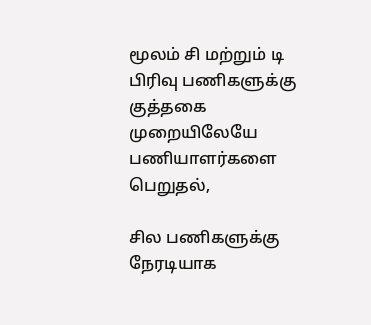மூலம் சி மற்றும் டி பிரிவு பணிகளுக்கு குத்தகை முறையிலேயே பணியாளர்களை பெறுதல்,

சில பணிகளுக்கு நேரடியாக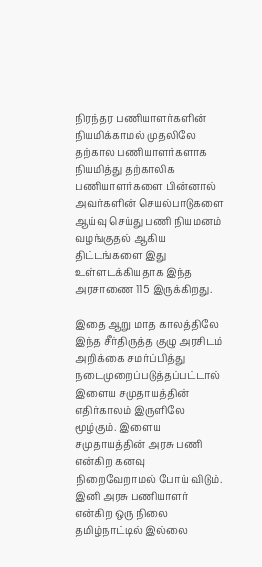நிரந்தர பணியாளர்களின் நியமிக்காமல் முதலிலே தற்கால பணியாளர்களாக நியமித்து தற்காலிக பணியாளர்களை பின்னால் அவர்களின் செயல்பாடுகளை ஆய்வு செய்து பணி நியமனம் வழங்குதல் ஆகிய திட்டங்களை இது உள்ளடக்கியதாக இந்த அரசாணை 115 இருக்கிறது.

இதை ஆறு மாத காலத்திலே இந்த சீர்திருத்த குழு அரசிடம் அறிக்கை சமர்ப்பித்து நடைமுறைப்படுத்தப்பட்டால் இளைய சமுதாயத்தின் எதிர்காலம் இருளிலே மூழ்கும். இளைய சமுதாயத்தின் அரசு பணி என்கிற கனவு நிறைவேறாமல் போய் விடும். இனி அரசு பணியாளர் என்கிற ஒரு நிலை தமிழ்நாட்டில் இல்லை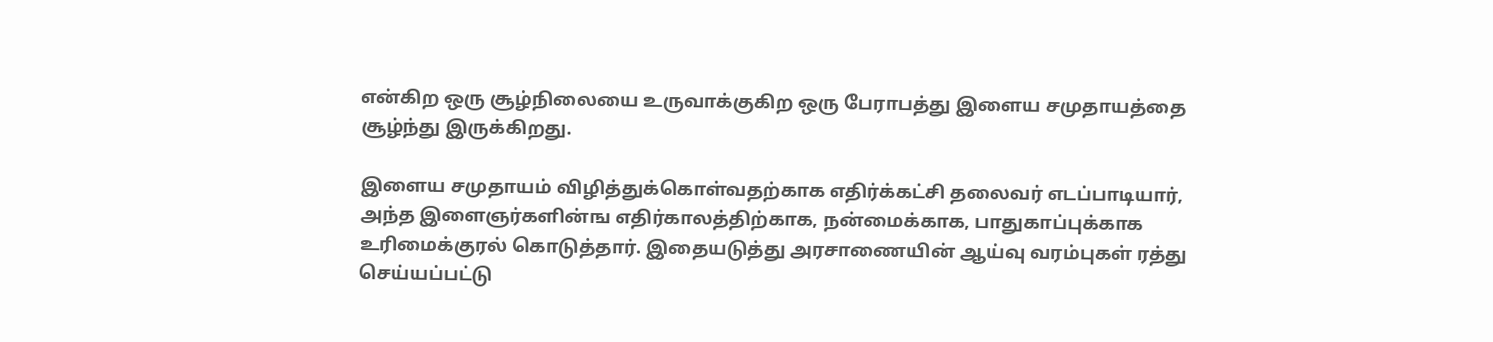என்கிற ஒரு சூழ்நிலையை உருவாக்குகிற ஒரு பேராபத்து இளைய சமுதாயத்தை சூழ்ந்து இருக்கிறது.

இளைய சமுதாயம் விழித்துக்கொள்வதற்காக எதிர்க்கட்சி தலைவர் எடப்பாடியார், அந்த இளைஞர்களின்ங எதிர்காலத்திற்காக, நன்மைக்காக, பாதுகாப்புக்காக உரிமைக்குரல் கொடுத்தார். இதையடுத்து அரசாணையின் ஆய்வு வரம்புகள் ரத்து செய்யப்பட்டு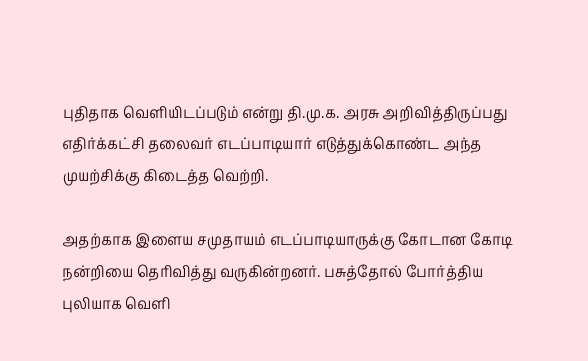புதிதாக வெளியிடப்படும் என்று தி.மு.க. அரசு அறிவித்திருப்பது எதிர்க்கட்சி தலைவர் எடப்பாடியார் எடுத்துக்கொண்ட அந்த முயற்சிக்கு கிடைத்த வெற்றி.

அதற்காக இளைய சமுதாயம் எடப்பாடியாருக்கு கோடான கோடி நன்றியை தெரிவித்து வருகின்றனர். பசுத்தோல் போர்த்திய புலியாக வெளி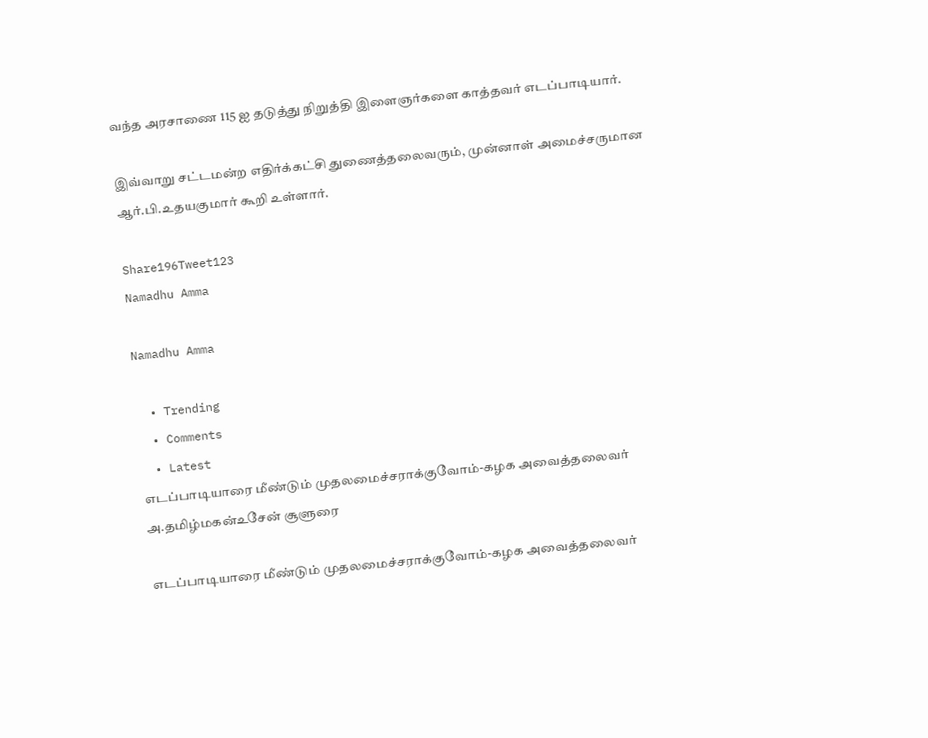வந்த அரசாணை 115 ஐ தடுத்து நிறுத்தி இளைஞர்களை காத்தவர் எடப்பாடியார்.

இவ்வாறு சட்டமன்ற எதிர்க்கட்சி துணைத்தலைவரும், முன்னாள் அமைச்சருமான ஆர்.பி.உதயகுமார் கூறி உள்ளார்.

Share196Tweet123
Namadhu Amma

Namadhu Amma

  • Trending
  • Comments
  • Latest
எடப்பாடியாரை மீண்டும் முதலமைச்சராக்குவோம்-கழக அவைத்தலைவர் அ.தமிழ்மகன்உசேன் சூளுரை

எடப்பாடியாரை மீண்டும் முதலமைச்சராக்குவோம்-கழக அவைத்தலைவர்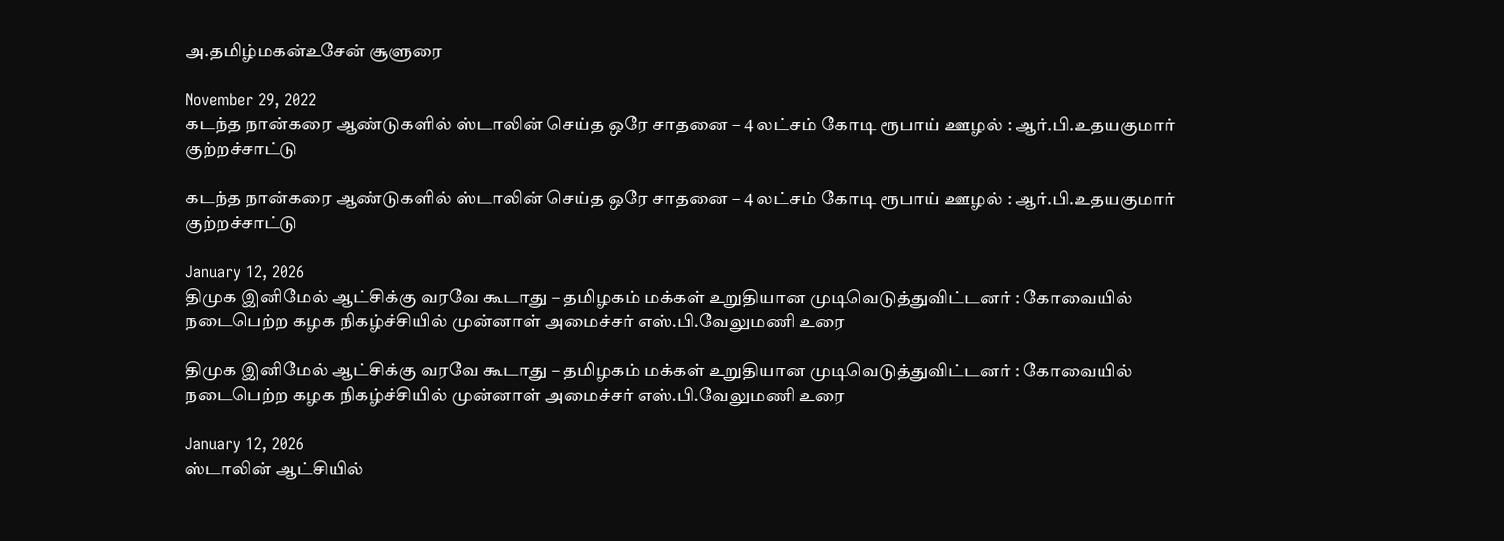அ.தமிழ்மகன்உசேன் சூளுரை

November 29, 2022
கடந்த நான்கரை ஆண்டுகளில் ஸ்டாலின் செய்த ஒரே சாதனை – 4 லட்சம் கோடி ரூபாய் ஊழல் : ஆர்.பி.உதயகுமார் குற்றச்சாட்டு

கடந்த நான்கரை ஆண்டுகளில் ஸ்டாலின் செய்த ஒரே சாதனை – 4 லட்சம் கோடி ரூபாய் ஊழல் : ஆர்.பி.உதயகுமார் குற்றச்சாட்டு

January 12, 2026
திமுக இனிமேல் ஆட்சிக்கு வரவே கூடாது – தமிழகம் மக்கள் உறுதியான முடிவெடுத்துவிட்டனர் : கோவையில் நடைபெற்ற கழக நிகழ்ச்சியில் முன்னாள் அமைச்சர் எஸ்.பி.வேலுமணி உரை

திமுக இனிமேல் ஆட்சிக்கு வரவே கூடாது – தமிழகம் மக்கள் உறுதியான முடிவெடுத்துவிட்டனர் : கோவையில் நடைபெற்ற கழக நிகழ்ச்சியில் முன்னாள் அமைச்சர் எஸ்.பி.வேலுமணி உரை

January 12, 2026
ஸ்டாலின் ஆட்சியில்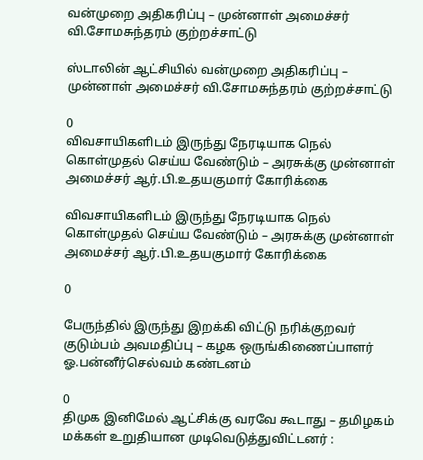வன்முறை அதிகரிப்பு – முன்னாள் அமைச்சர் வி.சோமசுந்தரம் குற்றச்சாட்டு

ஸ்டாலின் ஆட்சியில் வன்முறை அதிகரிப்பு – முன்னாள் அமைச்சர் வி.சோமசுந்தரம் குற்றச்சாட்டு

0
விவசாயிகளிடம் இருந்து நேரடியாக நெல் கொள்முதல் செய்ய வேண்டும் – அரசுக்கு முன்னாள் அமைச்சர் ஆர்.பி.உதயகுமார் கோரிக்கை

விவசாயிகளிடம் இருந்து நேரடியாக நெல் கொள்முதல் செய்ய வேண்டும் – அரசுக்கு முன்னாள் அமைச்சர் ஆர்.பி.உதயகுமார் கோரிக்கை

0

பேருந்தில் இருந்து இறக்கி விட்டு நரிக்குறவர் குடும்பம் அவமதிப்பு – கழக ஒருங்கிணைப்பாளர் ஓ.பன்னீர்செல்வம் கண்டனம்

0
திமுக இனிமேல் ஆட்சிக்கு வரவே கூடாது – தமிழகம் மக்கள் உறுதியான முடிவெடுத்துவிட்டனர் :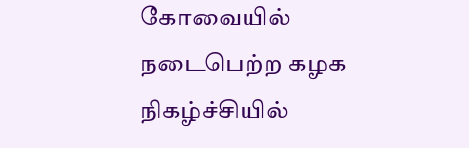கோவையில் நடைபெற்ற கழக நிகழ்ச்சியில்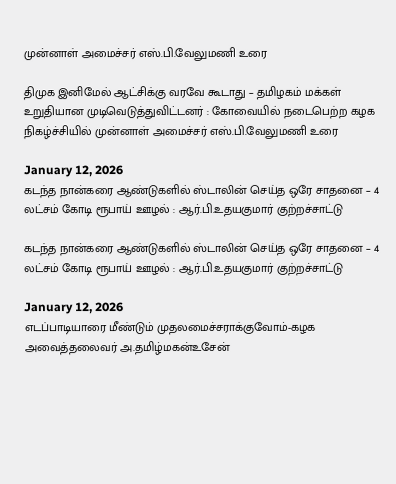முன்னாள் அமைச்சர் எஸ்.பி.வேலுமணி உரை

திமுக இனிமேல் ஆட்சிக்கு வரவே கூடாது – தமிழகம் மக்கள் உறுதியான முடிவெடுத்துவிட்டனர் : கோவையில் நடைபெற்ற கழக நிகழ்ச்சியில் முன்னாள் அமைச்சர் எஸ்.பி.வேலுமணி உரை

January 12, 2026
கடந்த நான்கரை ஆண்டுகளில் ஸ்டாலின் செய்த ஒரே சாதனை – 4 லட்சம் கோடி ரூபாய் ஊழல் : ஆர்.பி.உதயகுமார் குற்றச்சாட்டு

கடந்த நான்கரை ஆண்டுகளில் ஸ்டாலின் செய்த ஒரே சாதனை – 4 லட்சம் கோடி ரூபாய் ஊழல் : ஆர்.பி.உதயகுமார் குற்றச்சாட்டு

January 12, 2026
எடப்பாடியாரை மீண்டும் முதலமைச்சராக்குவோம்-கழக அவைத்தலைவர் அ.தமிழ்மகன்உசேன்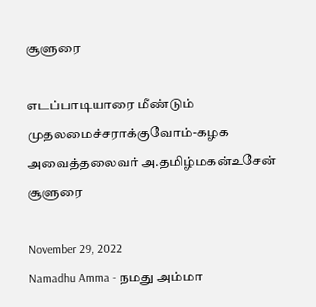சூளுரை

எடப்பாடியாரை மீண்டும் முதலமைச்சராக்குவோம்-கழக அவைத்தலைவர் அ.தமிழ்மகன்உசேன் சூளுரை

November 29, 2022
Namadhu Amma - நமது அம்மா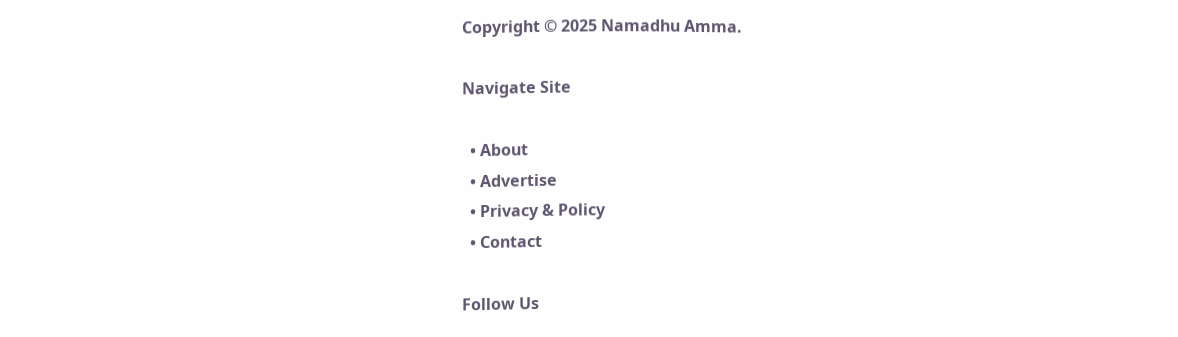Copyright © 2025 Namadhu Amma.

Navigate Site

  • About
  • Advertise
  • Privacy & Policy
  • Contact

Follow Us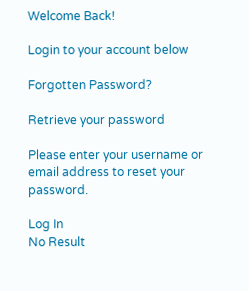Welcome Back!

Login to your account below

Forgotten Password?

Retrieve your password

Please enter your username or email address to reset your password.

Log In
No Result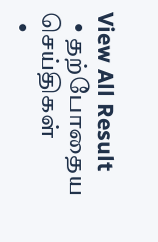View All Result
  • தற்போதைய செய்திகள்
  •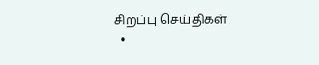சிறப்பு செய்திகள்
  •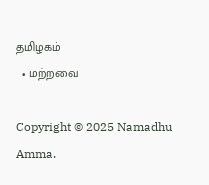தமிழகம்
  • மற்றவை

Copyright © 2025 Namadhu Amma.